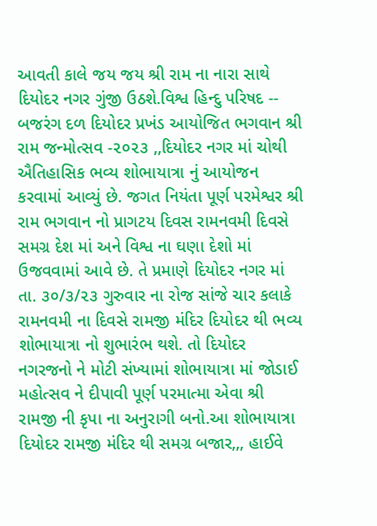આવતી કાલે જય જય શ્રી રામ ના નારા સાથે દિયોદર નગર ગુંજી ઉઠશે.વિશ્વ હિન્દુ પરિષદ -- બજરંગ દળ દિયોદર પ્રખંડ આયોજિત ભગવાન શ્રી રામ જન્મોત્સવ -૨૦૨૩ ,,દિયોદર નગર માં ચોથી ઐતિહાસિક ભવ્ય શોભાયાત્રા નું આયોજન કરવામાં આવ્યું છે. જગત નિયંતા પૂર્ણ પરમેશ્વર શ્રી રામ ભગવાન નો પ્રાગટય દિવસ રામનવમી દિવસે સમગ્ર દેશ માં અને વિશ્વ ના ઘણા દેશો માં ઉજવવામાં આવે છે. તે પ્રમાણે દિયોદર નગર માં તા. ૩૦/૩/૨૩ ગુરુવાર ના રોજ સાંજે ચાર કલાકે રામનવમી ના દિવસે રામજી મંદિર દિયોદર થી ભવ્ય શોભાયાત્રા નો શુભારંભ થશે. તો દિયોદર નગરજનો ને મોટી સંખ્યામાં શોભાયાત્રા માં જોડાઈ મહોત્સવ ને દીપાવી પૂર્ણ પરમાત્મા એવા શ્રી રામજી ની કૃપા ના અનુરાગી બનો.આ શોભાયાત્રા દિયોદર રામજી મંદિર થી સમગ્ર બજાર,,, હાઈવે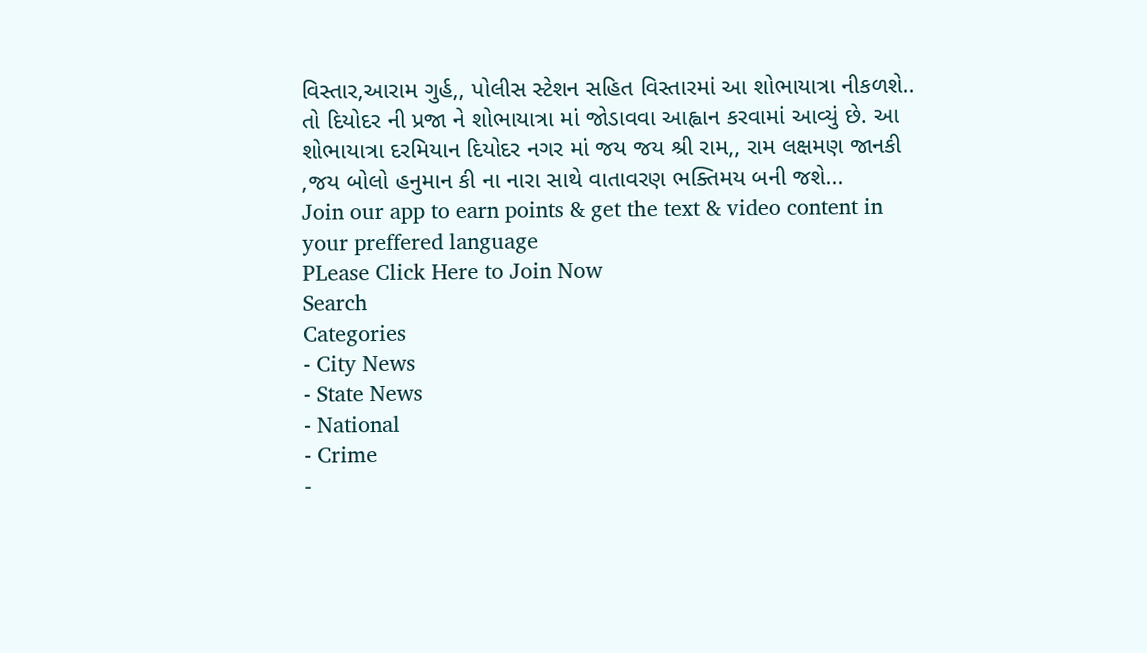વિસ્તાર,આરામ ગુર્હ,, પોલીસ સ્ટેશન સહિત વિસ્તારમાં આ શોભાયાત્રા નીકળશે.. તો દિયોદર ની પ્રજા ને શોભાયાત્રા માં જોડાવવા આહ્વાન કરવામાં આવ્યું છે. આ શોભાયાત્રા દરમિયાન દિયોદર નગર માં જય જય શ્રી રામ,, રામ લક્ષમણ જાનકી ,જય બોલો હનુમાન કી ના નારા સાથે વાતાવરણ ભક્તિમય બની જશે...
Join our app to earn points & get the text & video content in your preffered language
PLease Click Here to Join Now
Search
Categories
- City News
- State News
- National
- Crime
-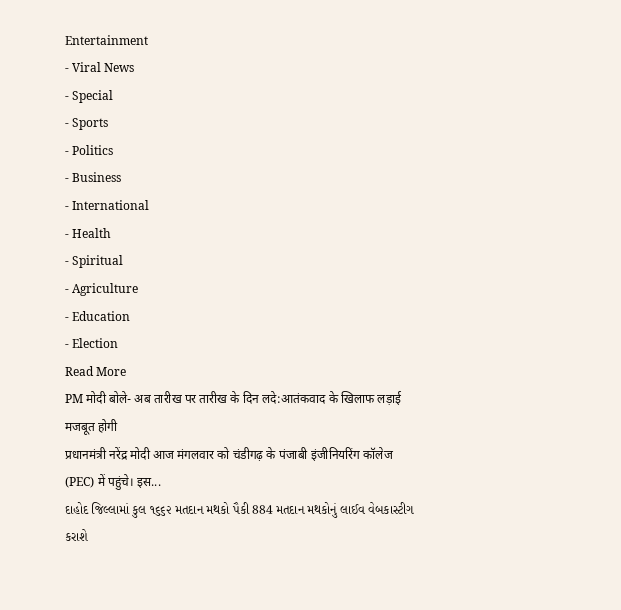Entertainment
- Viral News
- Special
- Sports
- Politics
- Business
- International
- Health
- Spiritual
- Agriculture
- Education
- Election
Read More
PM मोदी बोले- अब तारीख पर तारीख के दिन लदे:आतंकवाद के खिलाफ लड़ाई मजबूत होगी
प्रधानमंत्री नरेंद्र मोदी आज मंगलवार को चंडीगढ़ के पंजाबी इंजीनियरिंग कॉलेज (PEC) में पहुंचे। इस...
દાહોદ જિલ્લામાં કુલ ૧૬૬૨ મતદાન મથકો પૈકી 884 મતદાન મથકોનું લાઈવ વેબકાસ્ટીગ કરાશે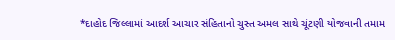*દાહોદ જિલ્લામાં આદર્શ આચાર સંહિતાનો ચુસ્ત અમલ સાથે ચૂંટણી યોજવાની તમામ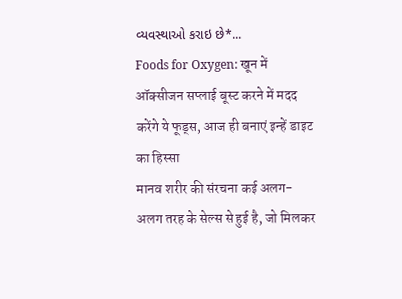વ્યવસ્થાઓ કરાઇ છે*...
Foods for Oxygen: खून में ऑक्सीजन सप्लाई बूस्ट करने में मदद करेंगे ये फूड्स, आज ही बनाएं इन्हें डाइट का हिस्सा
मानव शरीर की संरचना कई अलग-अलग तरह के सेल्स से हुई है, जो मिलकर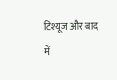टिश्यूज और बाद में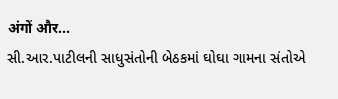अंगों और...
સી.આર.પાટીલની સાધુસંતોની બેઠકમાં ઘોઘા ગામના સંતોએ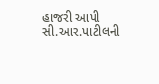હાજરી આપી
સી.આર.પાટીલની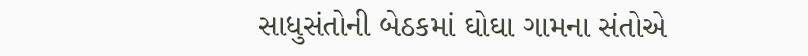સાધુસંતોની બેઠકમાં ઘોઘા ગામના સંતોએ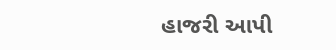હાજરી આપી